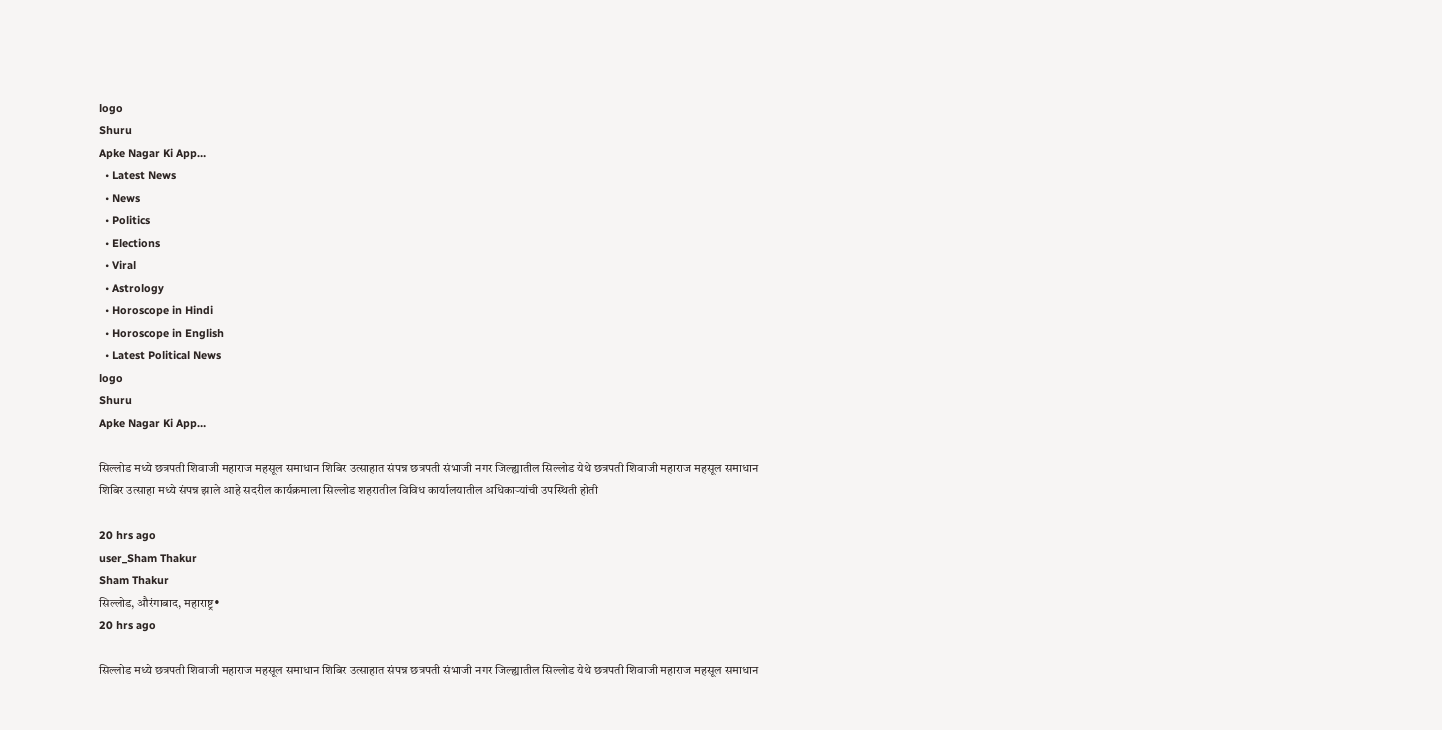logo
Shuru
Apke Nagar Ki App…
  • Latest News
  • News
  • Politics
  • Elections
  • Viral
  • Astrology
  • Horoscope in Hindi
  • Horoscope in English
  • Latest Political News
logo
Shuru
Apke Nagar Ki App…

सिल्लोड मध्ये छत्रपती शिवाजी महाराज महसूल समाधान शिबिर उत्साहात संपन्न छत्रपती संभाजी नगर जिल्ह्यातील सिल्लोड येथे छत्रपती शिवाजी महाराज महसूल समाधान शिबिर उत्साहा मध्ये संपन्न झाले आहे सदरील कार्यक्रमाला सिल्लोड शहरातील विविध कार्यालयातील अधिकाऱ्यांची उपस्थिती होती

20 hrs ago
user_Sham Thakur
Sham Thakur
सिल्लोड, औरंगाबाद, महाराष्ट्र•
20 hrs ago

सिल्लोड मध्ये छत्रपती शिवाजी महाराज महसूल समाधान शिबिर उत्साहात संपन्न छत्रपती संभाजी नगर जिल्ह्यातील सिल्लोड येथे छत्रपती शिवाजी महाराज महसूल समाधान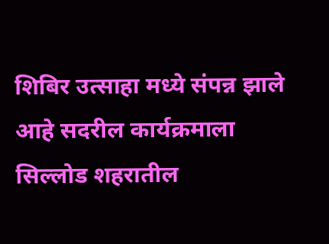शिबिर उत्साहा मध्ये संपन्न झाले आहे सदरील कार्यक्रमाला सिल्लोड शहरातील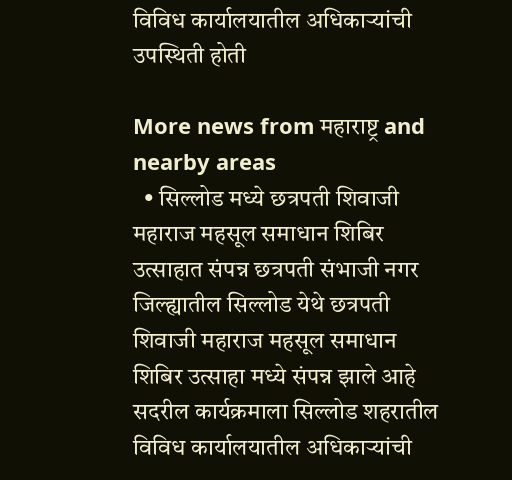विविध कार्यालयातील अधिकाऱ्यांची उपस्थिती होती

More news from महाराष्ट्र and nearby areas
  • सिल्लोड मध्ये छत्रपती शिवाजी महाराज महसूल समाधान शिबिर उत्साहात संपन्न छत्रपती संभाजी नगर जिल्ह्यातील सिल्लोड येथे छत्रपती शिवाजी महाराज महसूल समाधान शिबिर उत्साहा मध्ये संपन्न झाले आहे सदरील कार्यक्रमाला सिल्लोड शहरातील विविध कार्यालयातील अधिकाऱ्यांची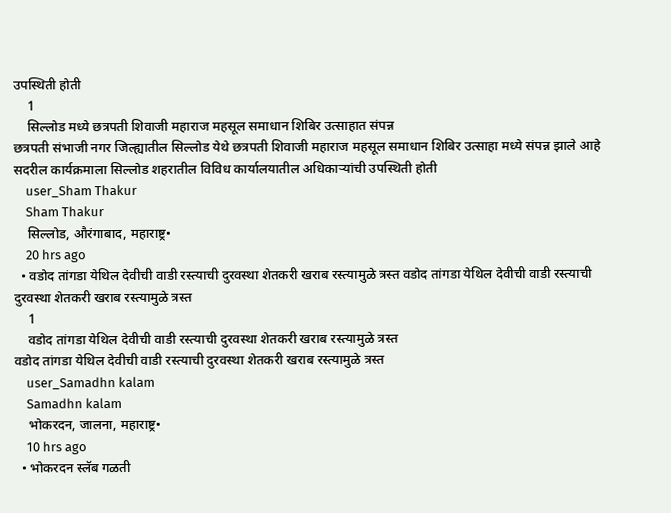उपस्थिती होती
    1
    सिल्लोड मध्ये छत्रपती शिवाजी महाराज महसूल समाधान शिबिर उत्साहात संपन्न
छत्रपती संभाजी नगर जिल्ह्यातील सिल्लोड येथे छत्रपती शिवाजी महाराज महसूल समाधान शिबिर उत्साहा मध्ये संपन्न झाले आहे सदरील कार्यक्रमाला सिल्लोड शहरातील विविध कार्यालयातील अधिकाऱ्यांची उपस्थिती होती
    user_Sham Thakur
    Sham Thakur
    सिल्लोड, औरंगाबाद, महाराष्ट्र•
    20 hrs ago
  • वडोद तांगडा येथिल देवीची वाडी रस्त्याची दुरवस्था शेतकरी खराब रस्त्यामुळे त्रस्त वडोद तांगडा येथिल देवीची वाडी रस्त्याची दुरवस्था शेतकरी खराब रस्त्यामुळे त्रस्त
    1
    वडोद तांगडा येथिल देवीची वाडी रस्त्याची दुरवस्था शेतकरी खराब रस्त्यामुळे त्रस्त
वडोद तांगडा येथिल देवीची वाडी रस्त्याची दुरवस्था शेतकरी खराब रस्त्यामुळे त्रस्त
    user_Samadhn kalam
    Samadhn kalam
    भोकरदन, जालना, महाराष्ट्र•
    10 hrs ago
  • भोकरदन स्लॅब गळती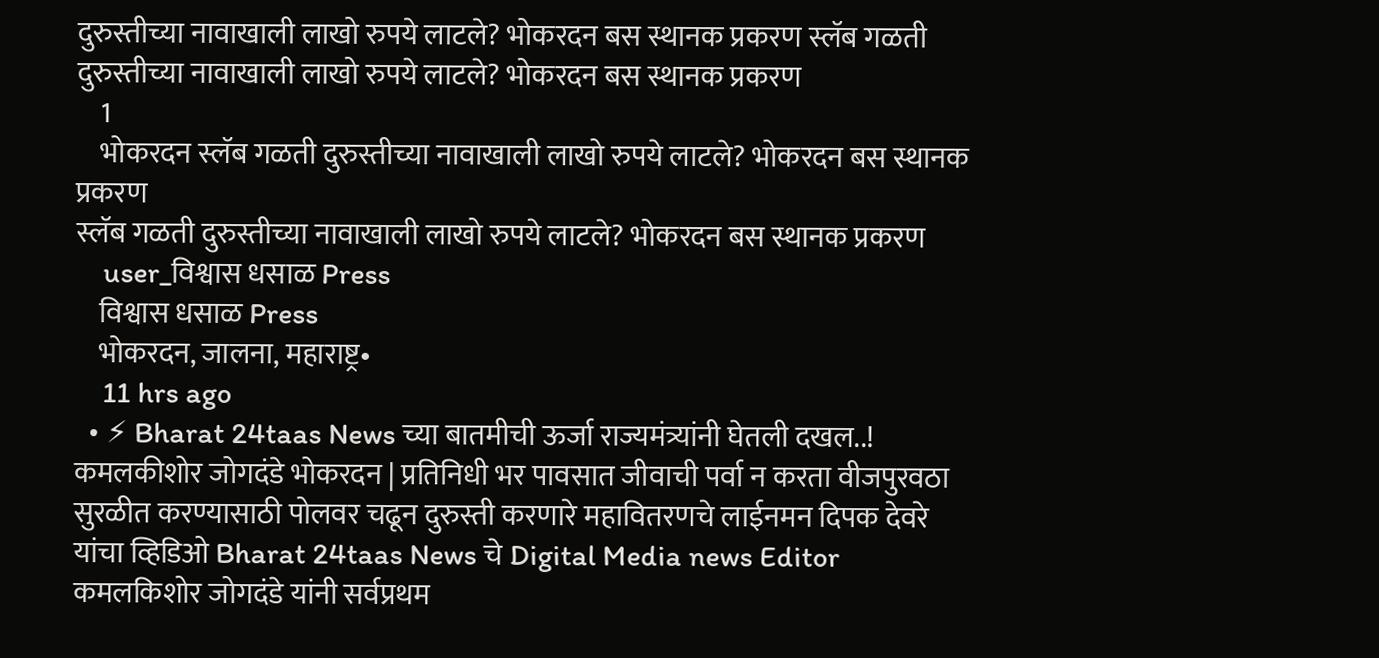दुरुस्तीच्या नावाखाली लाखो रुपये लाटले? भोकरदन बस स्थानक प्रकरण स्लॅब गळती दुरुस्तीच्या नावाखाली लाखो रुपये लाटले? भोकरदन बस स्थानक प्रकरण
    1
    भोकरदन स्लॅब गळती दुरुस्तीच्या नावाखाली लाखो रुपये लाटले? भोकरदन बस स्थानक प्रकरण
स्लॅब गळती दुरुस्तीच्या नावाखाली लाखो रुपये लाटले? भोकरदन बस स्थानक प्रकरण
    user_विश्वास धसाळ Press
    विश्वास धसाळ Press
    भोकरदन, जालना, महाराष्ट्र•
    11 hrs ago
  • ⚡ Bharat 24taas News च्या बातमीची ऊर्जा राज्यमंत्र्यांनी घेतली दखल..! कमलकीशोर जोगदंडे भोकरदन | प्रतिनिधी भर पावसात जीवाची पर्वा न करता वीजपुरवठा सुरळीत करण्यासाठी पोलवर चढून दुरुस्ती करणारे महावितरणचे लाईनमन दिपक देवरे यांचा व्हिडिओ Bharat 24taas News चे Digital Media news Editor कमलकिशोर जोगदंडे यांनी सर्वप्रथम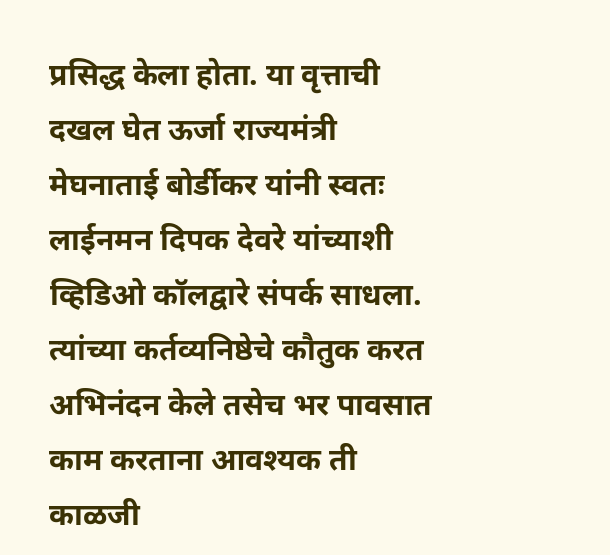प्रसिद्ध केला होता. या वृत्ताची दखल घेत ऊर्जा राज्यमंत्री मेघनाताई बोर्डीकर यांनी स्वतः लाईनमन दिपक देवरे यांच्याशी व्हिडिओ कॉलद्वारे संपर्क साधला. त्यांच्या कर्तव्यनिष्ठेचे कौतुक करत अभिनंदन केले तसेच भर पावसात काम करताना आवश्यक ती काळजी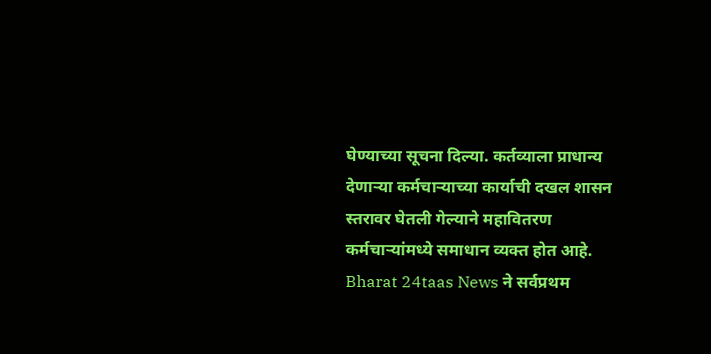घेण्याच्या सूचना दिल्या. कर्तव्याला प्राधान्य देणाऱ्या कर्मचाऱ्याच्या कार्याची दखल शासन स्तरावर घेतली गेल्याने महावितरण कर्मचाऱ्यांमध्ये समाधान व्यक्त होत आहे. Bharat 24taas News ने सर्वप्रथम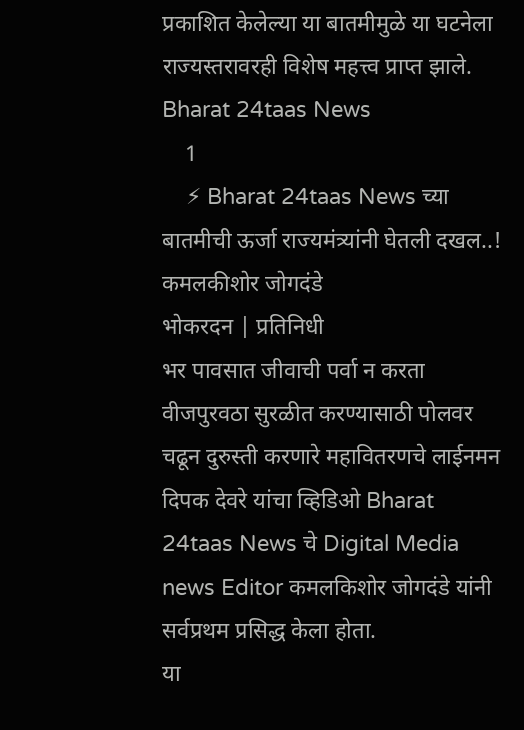प्रकाशित केलेल्या या बातमीमुळे या घटनेला राज्यस्तरावरही विशेष महत्त्व प्राप्त झाले. Bharat 24taas News
    1
    ⚡ Bharat 24taas News च्या बातमीची ऊर्जा राज्यमंत्र्यांनी घेतली दखल..!
कमलकीशोर जोगदंडे
भोकरदन | प्रतिनिधी
भर पावसात जीवाची पर्वा न करता वीजपुरवठा सुरळीत करण्यासाठी पोलवर चढून दुरुस्ती करणारे महावितरणचे लाईनमन दिपक देवरे यांचा व्हिडिओ Bharat 24taas News चे Digital Media news Editor कमलकिशोर जोगदंडे यांनी  सर्वप्रथम प्रसिद्ध केला होता.
या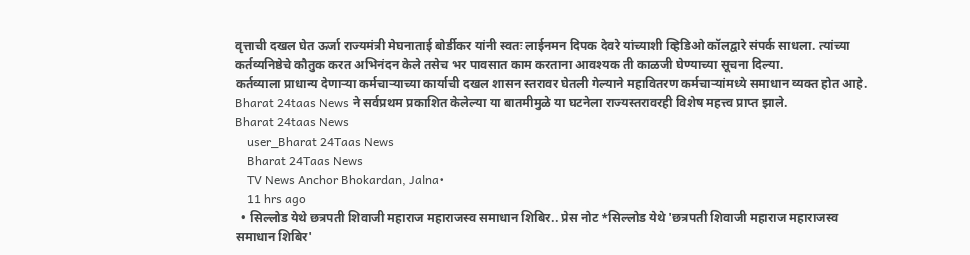वृत्ताची दखल घेत ऊर्जा राज्यमंत्री मेघनाताई बोर्डीकर यांनी स्वतः लाईनमन दिपक देवरे यांच्याशी व्हिडिओ कॉलद्वारे संपर्क साधला. त्यांच्या कर्तव्यनिष्ठेचे कौतुक करत अभिनंदन केले तसेच भर पावसात काम करताना आवश्यक ती काळजी घेण्याच्या सूचना दिल्या.
कर्तव्याला प्राधान्य देणाऱ्या कर्मचाऱ्याच्या कार्याची दखल शासन स्तरावर घेतली गेल्याने महावितरण कर्मचाऱ्यांमध्ये समाधान व्यक्त होत आहे. Bharat 24taas News ने सर्वप्रथम प्रकाशित केलेल्या या बातमीमुळे या घटनेला राज्यस्तरावरही विशेष महत्त्व प्राप्त झाले.
Bharat 24taas News
    user_Bharat 24Taas News
    Bharat 24Taas News
    TV News Anchor Bhokardan, Jalna•
    11 hrs ago
  • सिल्लोड येथे छत्रपती शिवाजी महाराज महाराजस्व समाधान शिबिर.. प्रेस नोट *सिल्लोड येथे 'छत्रपती शिवाजी महाराज महाराजस्व समाधान शिबिर'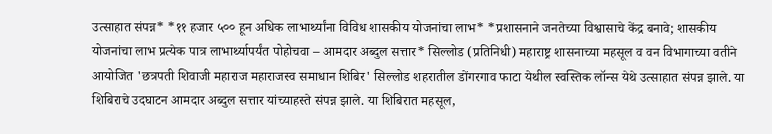उत्साहात संपन्न* *११ हजार ५०० हून अधिक लाभार्थ्यांना विविध शासकीय योजनांचा लाभ* *प्रशासनाने जनतेच्या विश्वासाचे केंद्र बनावे; शासकीय योजनांचा लाभ प्रत्येक पात्र लाभार्थ्यापर्यंत पोहोचवा – आमदार अब्दुल सत्तार* सिल्लोड (प्रतिनिधी) महाराष्ट्र शासनाच्या महसूल व वन विभागाच्या वतीने आयोजित 'छत्रपती शिवाजी महाराज महाराजस्व समाधान शिबिर' सिल्लोड शहरातील डोंगरगाव फाटा येथील स्वस्तिक लॉन्स येथे उत्साहात संपन्न झाले. या शिबिराचे उदघाटन आमदार अब्दुल सत्तार यांच्याहस्ते संपन्न झाले. या शिबिरात महसूल,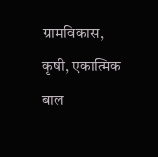ग्रामविकास, कृषी, एकात्मिक बाल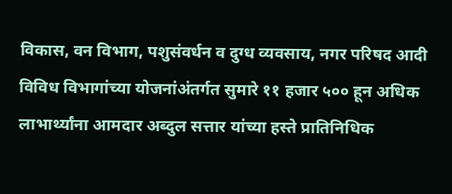विकास, वन विभाग, पशुसंवर्धन व दुग्ध व्यवसाय, नगर परिषद आदी विविध विभागांच्या योजनांअंतर्गत सुमारे ११ हजार ५०० हून अधिक लाभार्थ्यांना आमदार अब्दुल सत्तार यांच्या हस्ते प्रातिनिधिक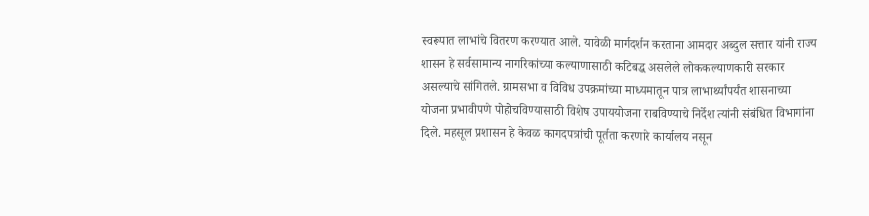स्वरूपात लाभांचे वितरण करण्यात आले. यावेळी मार्गदर्शन करताना आमदार अब्दुल सत्तार यांनी राज्य शासन हे सर्वसामान्य नागरिकांच्या कल्याणासाठी कटिबद्ध असलेले लोककल्याणकारी सरकार असल्याचे सांगितले. ग्रामसभा व विविध उपक्रमांच्या माध्यमातून पात्र लाभार्थ्यांपर्यंत शासनाच्या योजना प्रभावीपणे पोहोचविण्यासाठी विशेष उपाययोजना राबविण्याचे निर्देश त्यांनी संबंधित विभागांना दिले. महसूल प्रशासन हे केवळ कागदपत्रांची पूर्तता करणारे कार्यालय नसून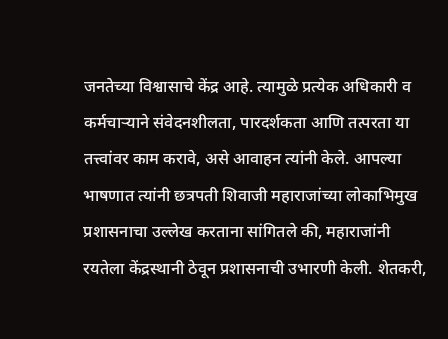जनतेच्या विश्वासाचे केंद्र आहे. त्यामुळे प्रत्येक अधिकारी व कर्मचाऱ्याने संवेदनशीलता, पारदर्शकता आणि तत्परता या तत्त्वांवर काम करावे, असे आवाहन त्यांनी केले. आपल्या भाषणात त्यांनी छत्रपती शिवाजी महाराजांच्या लोकाभिमुख प्रशासनाचा उल्लेख करताना सांगितले की, महाराजांनी रयतेला केंद्रस्थानी ठेवून प्रशासनाची उभारणी केली. शेतकरी,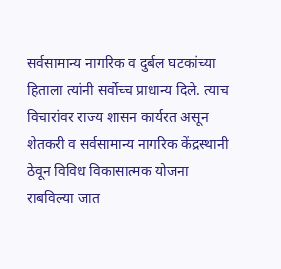सर्वसामान्य नागरिक व दुर्बल घटकांच्या हिताला त्यांनी सर्वोच्च प्राधान्य दिले. त्याच विचारांवर राज्य शासन कार्यरत असून शेतकरी व सर्वसामान्य नागरिक केंद्रस्थानी ठेवून विविध विकासात्मक योजना राबविल्या जात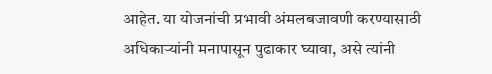आहेत. या योजनांची प्रभावी अंमलबजावणी करण्यासाठी अधिकाऱ्यांनी मनापासून पुढाकार घ्यावा, असे त्यांनी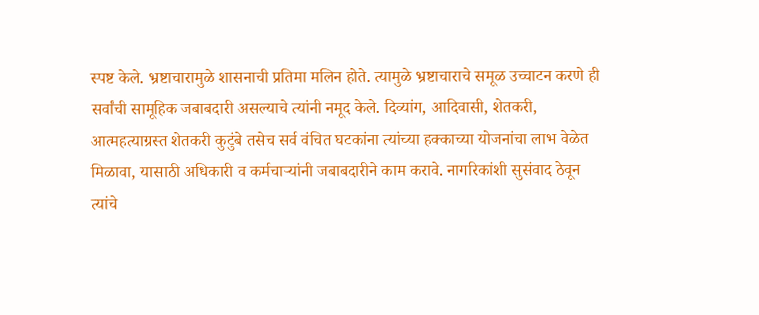स्पष्ट केले. भ्रष्टाचारामुळे शासनाची प्रतिमा मलिन होते. त्यामुळे भ्रष्टाचाराचे समूळ उच्चाटन करणे ही सर्वांची सामूहिक जबाबदारी असल्याचे त्यांनी नमूद केले. दिव्यांग, आदिवासी, शेतकरी, आत्महत्याग्रस्त शेतकरी कुटुंबे तसेच सर्व वंचित घटकांना त्यांच्या हक्काच्या योजनांचा लाभ वेळेत मिळावा, यासाठी अधिकारी व कर्मचाऱ्यांनी जबाबदारीने काम करावे. नागरिकांशी सुसंवाद ठेवून त्यांचे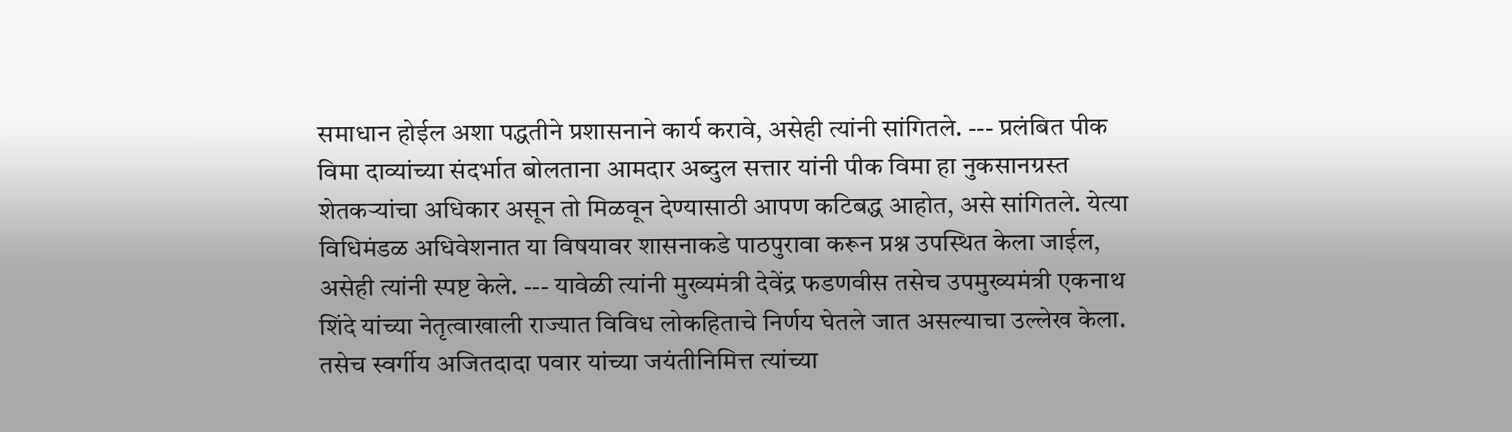समाधान होईल अशा पद्धतीने प्रशासनाने कार्य करावे, असेही त्यांनी सांगितले. --- प्रलंबित पीक विमा दाव्यांच्या संदर्भात बोलताना आमदार अब्दुल सत्तार यांनी पीक विमा हा नुकसानग्रस्त शेतकऱ्यांचा अधिकार असून तो मिळवून देण्यासाठी आपण कटिबद्ध आहोत, असे सांगितले. येत्या विधिमंडळ अधिवेशनात या विषयावर शासनाकडे पाठपुरावा करून प्रश्न उपस्थित केला जाईल, असेही त्यांनी स्पष्ट केले. --- यावेळी त्यांनी मुख्यमंत्री देवेंद्र फडणवीस तसेच उपमुख्यमंत्री एकनाथ शिंदे यांच्या नेतृत्वाखाली राज्यात विविध लोकहिताचे निर्णय घेतले जात असल्याचा उल्लेख केला. तसेच स्वर्गीय अजितदादा पवार यांच्या जयंतीनिमित्त त्यांच्या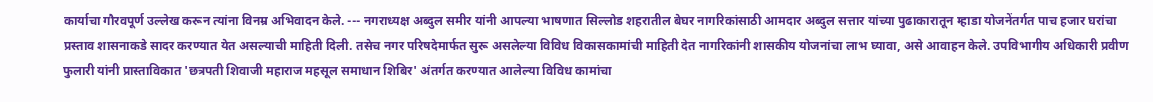कार्याचा गौरवपूर्ण उल्लेख करून त्यांना विनम्र अभिवादन केले. --- नगराध्यक्ष अब्दुल समीर यांनी आपल्या भाषणात सिल्लोड शहरातील बेघर नागरिकांसाठी आमदार अब्दुल सत्तार यांच्या पुढाकारातून म्हाडा योजनेंतर्गत पाच हजार घरांचा प्रस्ताव शासनाकडे सादर करण्यात येत असल्याची माहिती दिली. तसेच नगर परिषदेमार्फत सुरू असलेल्या विविध विकासकामांची माहिती देत नागरिकांनी शासकीय योजनांचा लाभ घ्यावा, असे आवाहन केले. उपविभागीय अधिकारी प्रवीण फुलारी यांनी प्रास्ताविकात 'छत्रपती शिवाजी महाराज महसूल समाधान शिबिर' अंतर्गत करण्यात आलेल्या विविध कामांचा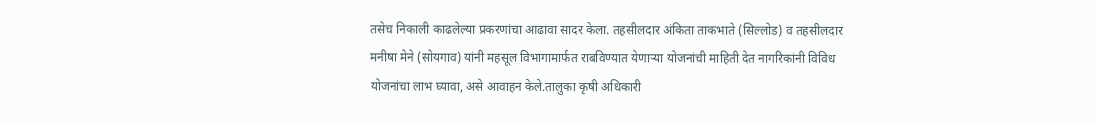तसेच निकाली काढलेल्या प्रकरणांचा आढावा सादर केला. तहसीलदार अंकिता ताकभाते (सिल्लोड) व तहसीलदार मनीषा मेने (सोयगाव) यांनी महसूल विभागामार्फत राबविण्यात येणाऱ्या योजनांची माहिती देत नागरिकांनी विविध योजनांचा लाभ घ्यावा, असे आवाहन केले.तालुका कृषी अधिकारी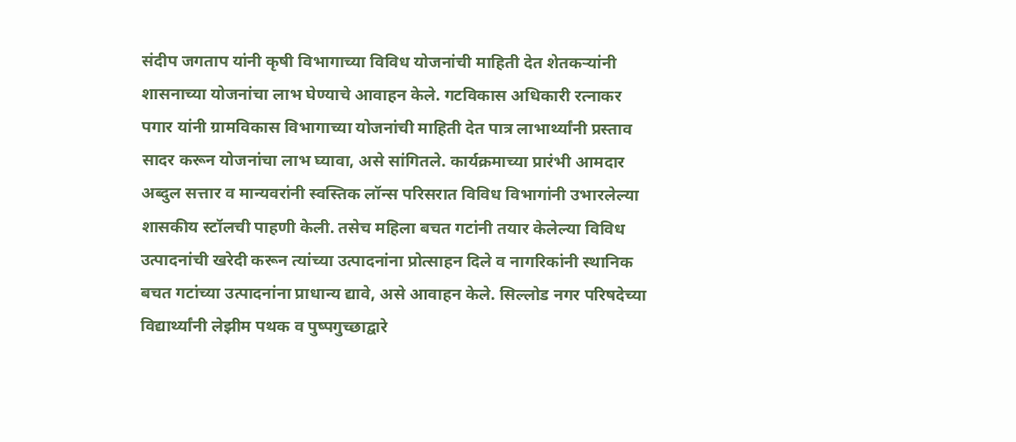संदीप जगताप यांनी कृषी विभागाच्या विविध योजनांची माहिती देत शेतकऱ्यांनी शासनाच्या योजनांचा लाभ घेण्याचे आवाहन केले. गटविकास अधिकारी रत्नाकर पगार यांनी ग्रामविकास विभागाच्या योजनांची माहिती देत पात्र लाभार्थ्यांनी प्रस्ताव सादर करून योजनांचा लाभ घ्यावा, असे सांगितले. कार्यक्रमाच्या प्रारंभी आमदार अब्दुल सत्तार व मान्यवरांनी स्वस्तिक लॉन्स परिसरात विविध विभागांनी उभारलेल्या शासकीय स्टॉलची पाहणी केली. तसेच महिला बचत गटांनी तयार केलेल्या विविध उत्पादनांची खरेदी करून त्यांच्या उत्पादनांना प्रोत्साहन दिले व नागरिकांनी स्थानिक बचत गटांच्या उत्पादनांना प्राधान्य द्यावे, असे आवाहन केले. सिल्लोड नगर परिषदेच्या विद्यार्थ्यांनी लेझीम पथक व पुष्पगुच्छाद्वारे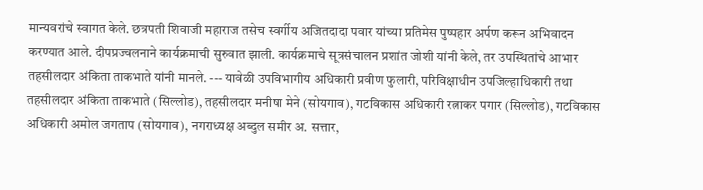मान्यवरांचे स्वागत केले. छत्रपती शिवाजी महाराज तसेच स्वर्गीय अजितदादा पवार यांच्या प्रतिमेस पुष्पहार अर्पण करून अभिवादन करण्यात आले. दीपप्रज्वलनाने कार्यक्रमाची सुरुवात झाली. कार्यक्रमाचे सूत्रसंचालन प्रशांत जोशी यांनी केले, तर उपस्थितांचे आभार तहसीलदार अंकिता ताकभाते यांनी मानले. --- यावेळी उपविभागीय अधिकारी प्रवीण फुलारी, परिविक्षाधीन उपजिल्हाधिकारी तथा तहसीलदार अंकिता ताकभाते (सिल्लोड), तहसीलदार मनीषा मेने (सोयगाव), गटविकास अधिकारी रत्नाकर पगार (सिल्लोड), गटविकास अधिकारी अमोल जगताप (सोयगाव), नगराध्यक्ष अब्दुल समीर अ. सत्तार,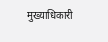मुख्याधिकारी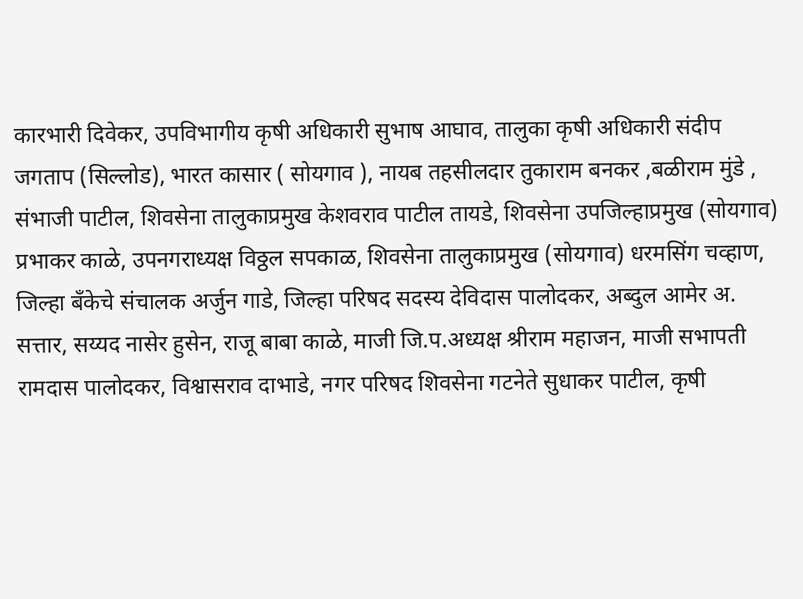कारभारी दिवेकर, उपविभागीय कृषी अधिकारी सुभाष आघाव, तालुका कृषी अधिकारी संदीप जगताप (सिल्लोड), भारत कासार ( सोयगाव ), नायब तहसीलदार तुकाराम बनकर ,बळीराम मुंडे , संभाजी पाटील, शिवसेना तालुकाप्रमुख केशवराव पाटील तायडे, शिवसेना उपजिल्हाप्रमुख (सोयगाव) प्रभाकर काळे, उपनगराध्यक्ष विठ्ठल सपकाळ, शिवसेना तालुकाप्रमुख (सोयगाव) धरमसिंग चव्हाण, जिल्हा बँकेचे संचालक अर्जुन गाडे, जिल्हा परिषद सदस्य देविदास पालोदकर, अब्दुल आमेर अ. सत्तार, सय्यद नासेर हुसेन, राजू बाबा काळे, माजी जि.प.अध्यक्ष श्रीराम महाजन, माजी सभापती रामदास पालोदकर, विश्वासराव दाभाडे, नगर परिषद शिवसेना गटनेते सुधाकर पाटील, कृषी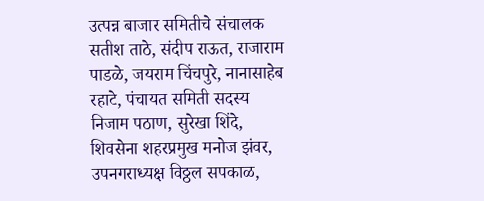उत्पन्न बाजार समितीचे संचालक सतीश ताठे, संदीप राऊत, राजाराम पाडळे, जयराम चिंचपुरे, नानासाहेब रहाटे, पंचायत समिती सदस्य निजाम पठाण, सुरेखा शिंदे, शिवसेना शहरप्रमुख मनोज झंवर, उपनगराध्यक्ष विठ्ठल सपकाळ,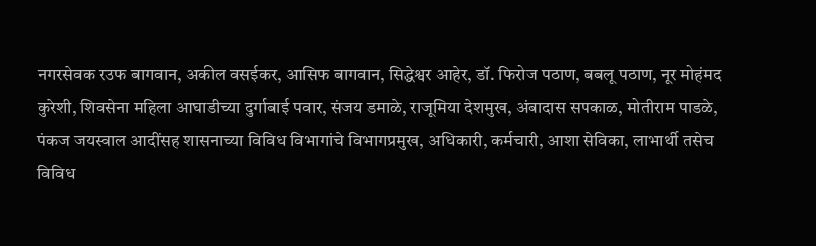नगरसेवक रउफ बागवान, अकील वसईकर, आसिफ बागवान, सिद्धेश्वर आहेर, डॉ. फिरोज पठाण, बबलू पठाण, नूर मोहंमद कुरेशी, शिवसेना महिला आघाडीच्या दुर्गाबाई पवार, संजय डमाळे, राजूमिया देशमुख, अंबादास सपकाळ, मोतीराम पाडळे, पंकज जयस्वाल आदींसह शासनाच्या विविध विभागांचे विभागप्रमुख, अधिकारी, कर्मचारी, आशा सेविका, लाभार्थी तसेच विविध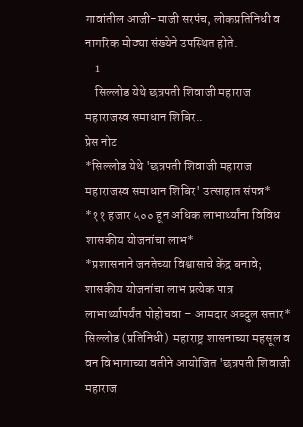गावांतील आजी-माजी सरपंच, लोकप्रतिनिधी व नागरिक मोठ्या संख्येने उपस्थित होते.
    1
    सिल्लोड येथे छत्रपती शिवाजी महाराज महाराजस्व समाधान शिबिर..
प्रेस नोट
*सिल्लोड येथे 'छत्रपती शिवाजी महाराज महाराजस्व समाधान शिबिर' उत्साहात संपन्न*
*११ हजार ५०० हून अधिक लाभार्थ्यांना विविध शासकीय योजनांचा लाभ*
*प्रशासनाने जनतेच्या विश्वासाचे केंद्र बनावे; शासकीय योजनांचा लाभ प्रत्येक पात्र लाभार्थ्यापर्यंत पोहोचवा – आमदार अब्दुल सत्तार*
सिल्लोड (प्रतिनिधी)  महाराष्ट्र शासनाच्या महसूल व वन विभागाच्या वतीने आयोजित 'छत्रपती शिवाजी महाराज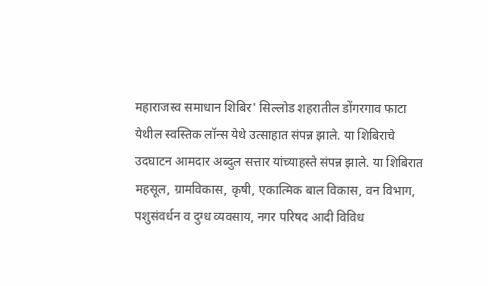महाराजस्व समाधान शिबिर' सिल्लोड शहरातील डोंगरगाव फाटा येथील स्वस्तिक लॉन्स येथे उत्साहात संपन्न झाले. या शिबिराचे उदघाटन आमदार अब्दुल सत्तार यांच्याहस्ते संपन्न झाले. या शिबिरात महसूल, ग्रामविकास, कृषी, एकात्मिक बाल विकास, वन विभाग, पशुसंवर्धन व दुग्ध व्यवसाय, नगर परिषद आदी विविध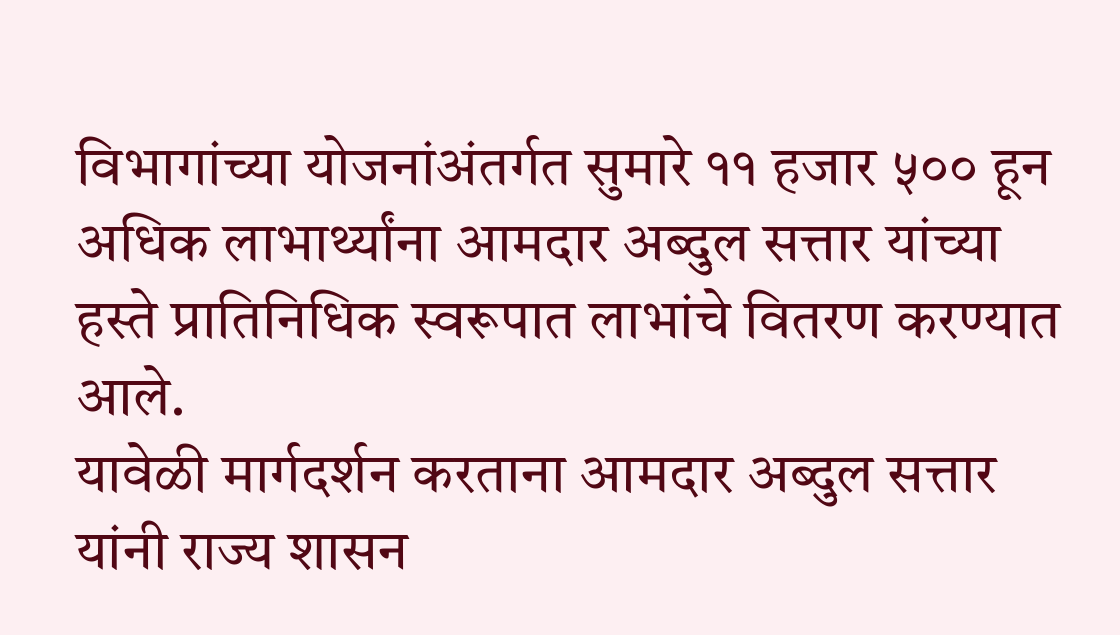विभागांच्या योजनांअंतर्गत सुमारे ११ हजार ५०० हून अधिक लाभार्थ्यांना आमदार अब्दुल सत्तार यांच्या हस्ते प्रातिनिधिक स्वरूपात लाभांचे वितरण करण्यात आले.
यावेळी मार्गदर्शन करताना आमदार अब्दुल सत्तार यांनी राज्य शासन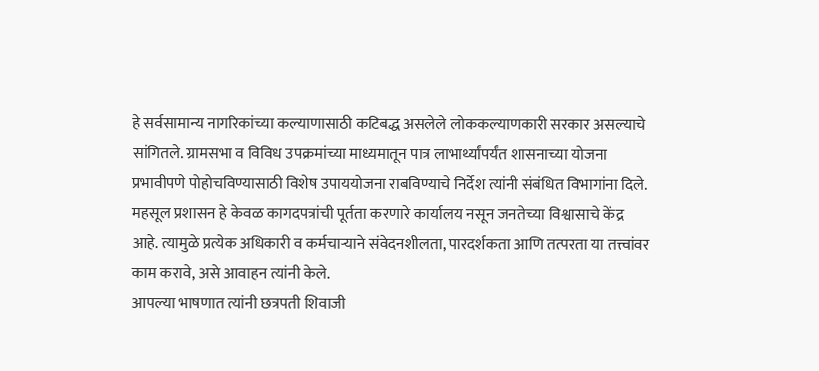हे सर्वसामान्य नागरिकांच्या कल्याणासाठी कटिबद्ध असलेले लोककल्याणकारी सरकार असल्याचे सांगितले. ग्रामसभा व विविध उपक्रमांच्या माध्यमातून पात्र लाभार्थ्यांपर्यंत शासनाच्या योजना प्रभावीपणे पोहोचविण्यासाठी विशेष उपाययोजना राबविण्याचे निर्देश त्यांनी संबंधित विभागांना दिले.
महसूल प्रशासन हे केवळ कागदपत्रांची पूर्तता करणारे कार्यालय नसून जनतेच्या विश्वासाचे केंद्र आहे. त्यामुळे प्रत्येक अधिकारी व कर्मचाऱ्याने संवेदनशीलता, पारदर्शकता आणि तत्परता या तत्त्वांवर काम करावे, असे आवाहन त्यांनी केले.
आपल्या भाषणात त्यांनी छत्रपती शिवाजी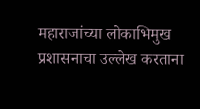महाराजांच्या लोकाभिमुख प्रशासनाचा उल्लेख करताना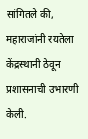सांगितले की, महाराजांनी रयतेला केंद्रस्थानी ठेवून प्रशासनाची उभारणी केली.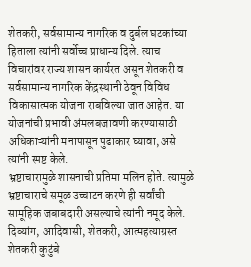शेतकरी, सर्वसामान्य नागरिक व दुर्बल घटकांच्या हिताला त्यांनी सर्वोच्च प्राधान्य दिले. त्याच विचारांवर राज्य शासन कार्यरत असून शेतकरी व सर्वसामान्य नागरिक केंद्रस्थानी ठेवून विविध विकासात्मक योजना राबविल्या जात आहेत. या योजनांची प्रभावी अंमलबजावणी करण्यासाठी अधिकाऱ्यांनी मनापासून पुढाकार घ्यावा, असे त्यांनी स्पष्ट केले.
भ्रष्टाचारामुळे शासनाची प्रतिमा मलिन होते. त्यामुळे भ्रष्टाचाराचे समूळ उच्चाटन करणे ही सर्वांची सामूहिक जबाबदारी असल्याचे त्यांनी नमूद केले. दिव्यांग, आदिवासी, शेतकरी, आत्महत्याग्रस्त शेतकरी कुटुंबे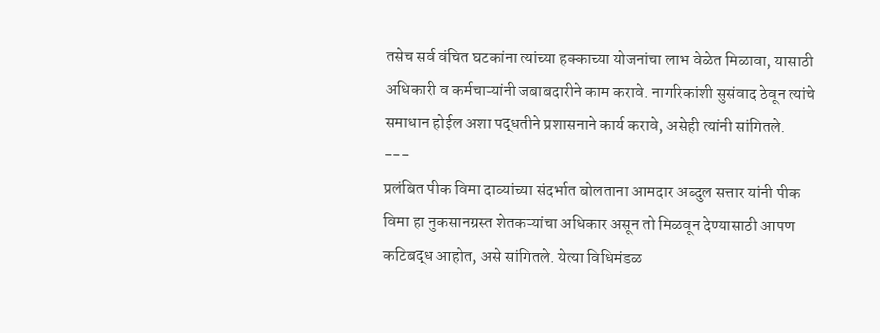तसेच सर्व वंचित घटकांना त्यांच्या हक्काच्या योजनांचा लाभ वेळेत मिळावा, यासाठी अधिकारी व कर्मचाऱ्यांनी जबाबदारीने काम करावे. नागरिकांशी सुसंवाद ठेवून त्यांचे समाधान होईल अशा पद्धतीने प्रशासनाने कार्य करावे, असेही त्यांनी सांगितले.
---
प्रलंबित पीक विमा दाव्यांच्या संदर्भात बोलताना आमदार अब्दुल सत्तार यांनी पीक विमा हा नुकसानग्रस्त शेतकऱ्यांचा अधिकार असून तो मिळवून देण्यासाठी आपण कटिबद्ध आहोत, असे सांगितले. येत्या विधिमंडळ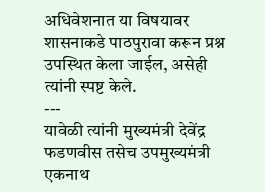अधिवेशनात या विषयावर शासनाकडे पाठपुरावा करून प्रश्न उपस्थित केला जाईल, असेही त्यांनी स्पष्ट केले.
---
यावेळी त्यांनी मुख्यमंत्री देवेंद्र फडणवीस तसेच उपमुख्यमंत्री एकनाथ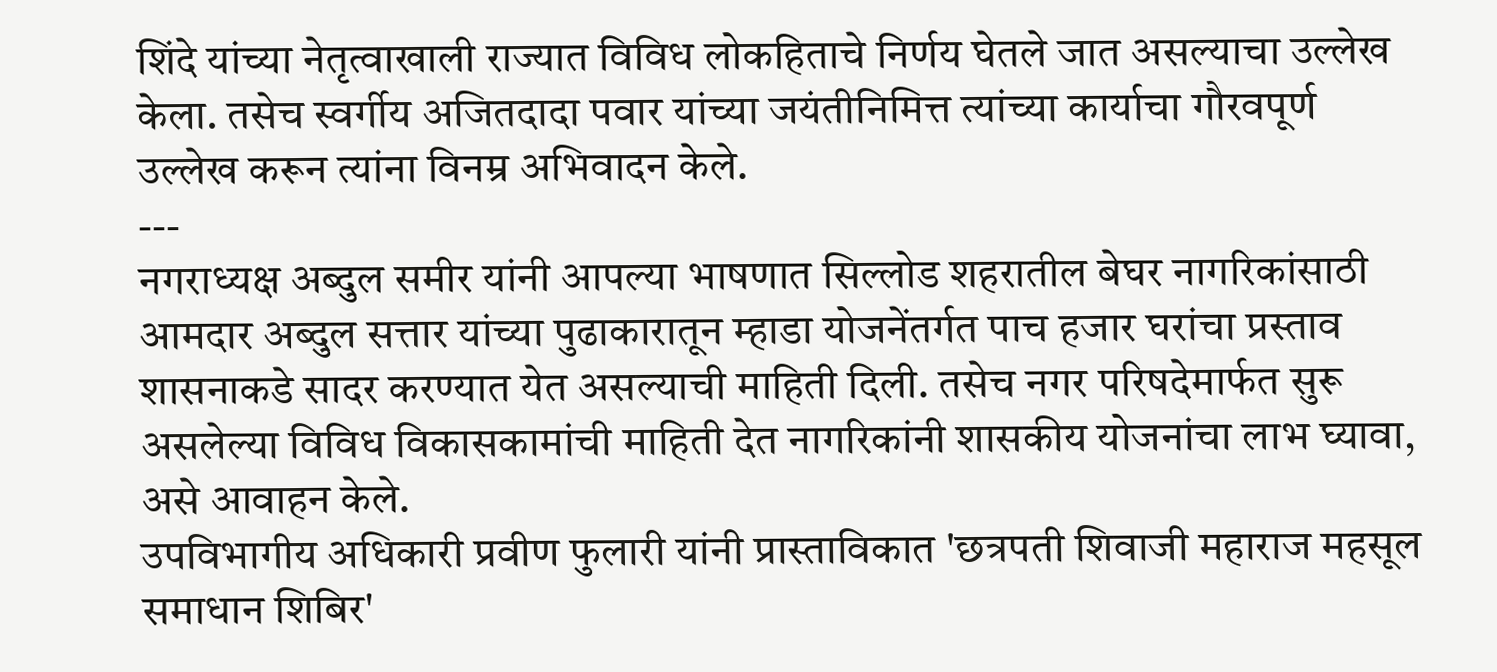शिंदे यांच्या नेतृत्वाखाली राज्यात विविध लोकहिताचे निर्णय घेतले जात असल्याचा उल्लेख केला. तसेच स्वर्गीय अजितदादा पवार यांच्या जयंतीनिमित्त त्यांच्या कार्याचा गौरवपूर्ण उल्लेख करून त्यांना विनम्र अभिवादन केले.
---
नगराध्यक्ष अब्दुल समीर यांनी आपल्या भाषणात सिल्लोड शहरातील बेघर नागरिकांसाठी आमदार अब्दुल सत्तार यांच्या पुढाकारातून म्हाडा योजनेंतर्गत पाच हजार घरांचा प्रस्ताव शासनाकडे सादर करण्यात येत असल्याची माहिती दिली. तसेच नगर परिषदेमार्फत सुरू असलेल्या विविध विकासकामांची माहिती देत नागरिकांनी शासकीय योजनांचा लाभ घ्यावा, असे आवाहन केले.
उपविभागीय अधिकारी प्रवीण फुलारी यांनी प्रास्ताविकात 'छत्रपती शिवाजी महाराज महसूल समाधान शिबिर'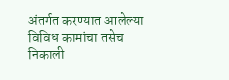अंतर्गत करण्यात आलेल्या विविध कामांचा तसेच निकाली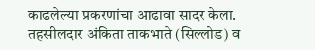काढलेल्या प्रकरणांचा आढावा सादर केला. तहसीलदार अंकिता ताकभाते (सिल्लोड) व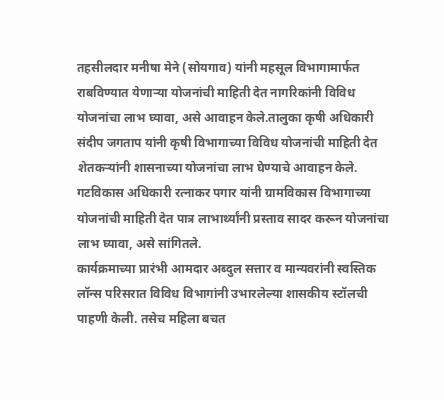तहसीलदार मनीषा मेने (सोयगाव) यांनी महसूल विभागामार्फत राबविण्यात येणाऱ्या योजनांची माहिती देत नागरिकांनी विविध योजनांचा लाभ घ्यावा, असे आवाहन केले.तालुका कृषी अधिकारी संदीप जगताप यांनी कृषी विभागाच्या विविध योजनांची माहिती देत शेतकऱ्यांनी शासनाच्या योजनांचा लाभ घेण्याचे आवाहन केले. गटविकास अधिकारी रत्नाकर पगार यांनी ग्रामविकास विभागाच्या योजनांची माहिती देत पात्र लाभार्थ्यांनी प्रस्ताव सादर करून योजनांचा लाभ घ्यावा, असे सांगितले.
कार्यक्रमाच्या प्रारंभी आमदार अब्दुल सत्तार व मान्यवरांनी स्वस्तिक लॉन्स परिसरात विविध विभागांनी उभारलेल्या शासकीय स्टॉलची पाहणी केली. तसेच महिला बचत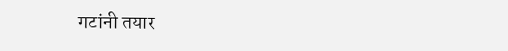गटांनी तयार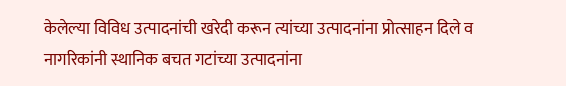केलेल्या विविध उत्पादनांची खरेदी करून त्यांच्या उत्पादनांना प्रोत्साहन दिले व नागरिकांनी स्थानिक बचत गटांच्या उत्पादनांना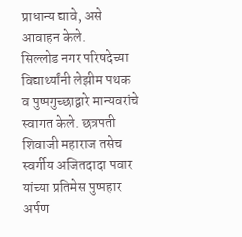प्राधान्य द्यावे, असे आवाहन केले.
सिल्लोड नगर परिषदेच्या विद्यार्थ्यांनी लेझीम पथक व पुष्पगुच्छाद्वारे मान्यवरांचे स्वागत केले. छत्रपती शिवाजी महाराज तसेच स्वर्गीय अजितदादा पवार यांच्या प्रतिमेस पुष्पहार अर्पण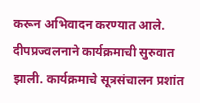करून अभिवादन करण्यात आले. दीपप्रज्वलनाने कार्यक्रमाची सुरुवात झाली. कार्यक्रमाचे सूत्रसंचालन प्रशांत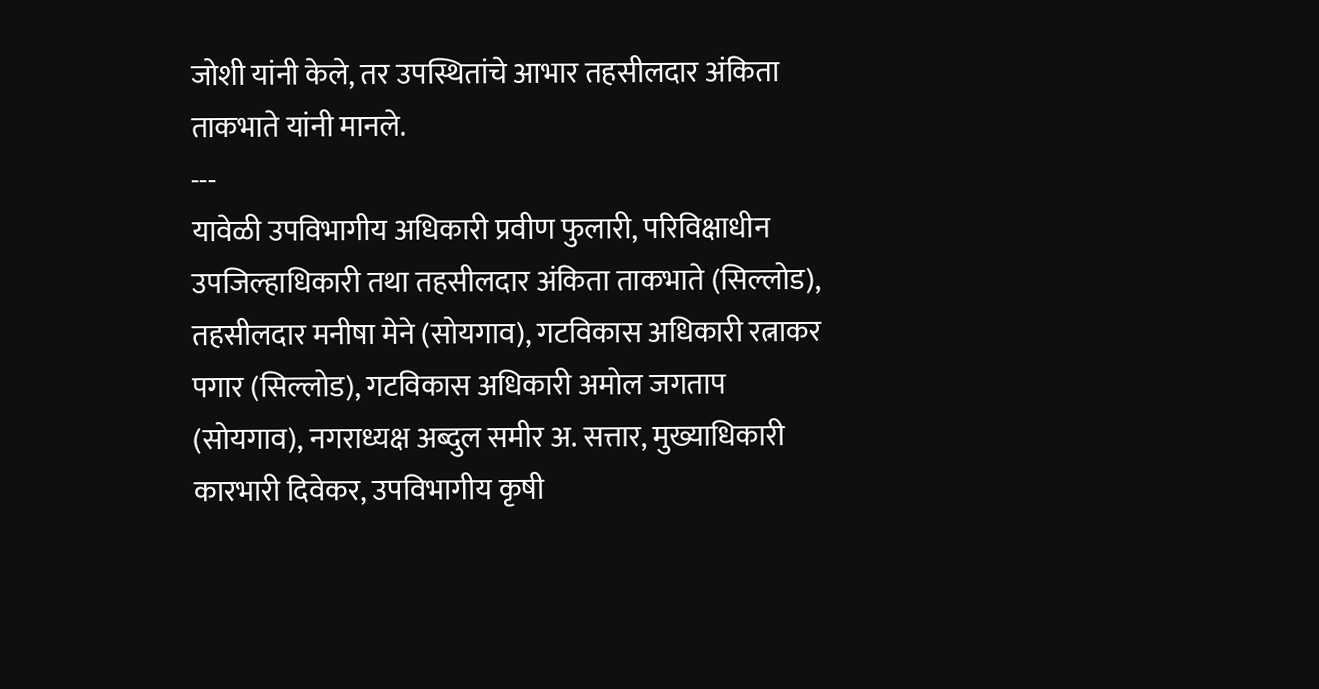जोशी यांनी केले, तर उपस्थितांचे आभार तहसीलदार अंकिता ताकभाते यांनी मानले.
---
यावेळी उपविभागीय अधिकारी प्रवीण फुलारी, परिविक्षाधीन उपजिल्हाधिकारी तथा तहसीलदार अंकिता ताकभाते (सिल्लोड), तहसीलदार मनीषा मेने (सोयगाव), गटविकास अधिकारी रत्नाकर पगार (सिल्लोड), गटविकास अधिकारी अमोल जगताप (सोयगाव), नगराध्यक्ष अब्दुल समीर अ. सत्तार, मुख्याधिकारी कारभारी दिवेकर, उपविभागीय कृषी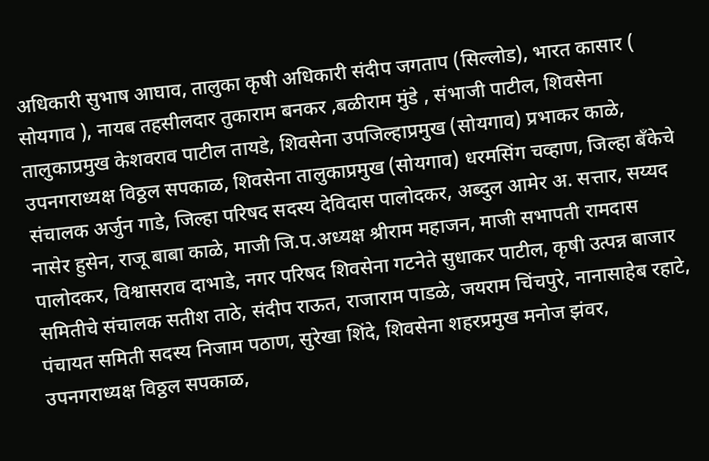अधिकारी सुभाष आघाव, तालुका कृषी अधिकारी संदीप जगताप (सिल्लोड), भारत कासार ( सोयगाव ), नायब तहसीलदार तुकाराम बनकर ,बळीराम मुंडे , संभाजी पाटील, शिवसेना तालुकाप्रमुख केशवराव पाटील तायडे, शिवसेना उपजिल्हाप्रमुख (सोयगाव) प्रभाकर काळे, उपनगराध्यक्ष विठ्ठल सपकाळ, शिवसेना तालुकाप्रमुख (सोयगाव) धरमसिंग चव्हाण, जिल्हा बँकेचे संचालक अर्जुन गाडे, जिल्हा परिषद सदस्य देविदास पालोदकर, अब्दुल आमेर अ. सत्तार, सय्यद नासेर हुसेन, राजू बाबा काळे, माजी जि.प.अध्यक्ष श्रीराम महाजन, माजी सभापती रामदास पालोदकर, विश्वासराव दाभाडे, नगर परिषद शिवसेना गटनेते सुधाकर पाटील, कृषी उत्पन्न बाजार समितीचे संचालक सतीश ताठे, संदीप राऊत, राजाराम पाडळे, जयराम चिंचपुरे, नानासाहेब रहाटे, पंचायत समिती सदस्य निजाम पठाण, सुरेखा शिंदे, शिवसेना शहरप्रमुख मनोज झंवर, उपनगराध्यक्ष विठ्ठल सपकाळ,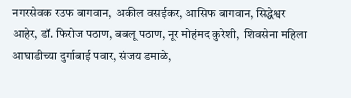नगरसेवक रउफ बागवान,  अकील वसईकर, आसिफ बागवान, सिद्धेश्वर आहेर, डॉ. फिरोज पठाण, बबलू पठाण, नूर मोहंमद कुरेशी,  शिवसेना महिला आघाडीच्या दुर्गाबाई पवार, संजय डमाळे,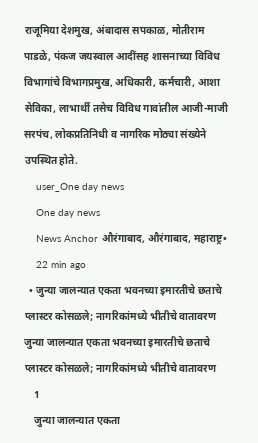राजूमिया देशमुख, अंबादास सपकाळ, मोतीराम पाडळे, पंकज जयस्वाल आदींसह शासनाच्या विविध विभागांचे विभागप्रमुख, अधिकारी, कर्मचारी, आशा सेविका, लाभार्थी तसेच विविध गावांतील आजी-माजी सरपंच, लोकप्रतिनिधी व नागरिक मोठ्या संख्येने उपस्थित होते.
    user_One day news
    One day news
    News Anchor औरंगाबाद, औरंगाबाद, महाराष्ट्र•
    22 min ago
  • जुन्या जालन्यात एकता भवनच्या इमारतीचे छताचे प्लास्टर कोसळले; नागरिकांमध्ये भीतीचे वातावरण जुन्या जालन्यात एकता भवनच्या इमारतीचे छताचे प्लास्टर कोसळले; नागरिकांमध्ये भीतीचे वातावरण
    1
    जुन्या जालन्यात एकता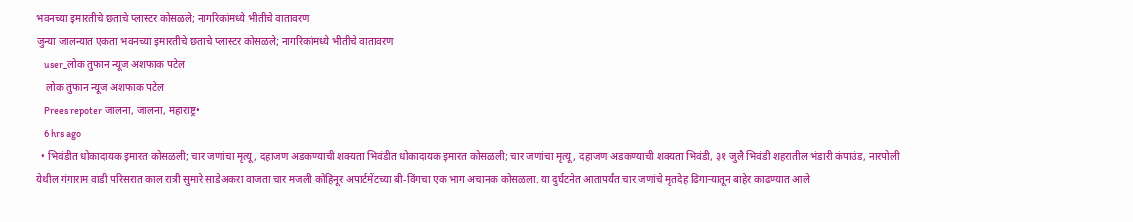भवनच्या इमारतीचे छताचे प्लास्टर कोसळले; नागरिकांमध्ये भीतीचे वातावरण
जुन्या जालन्यात एकता भवनच्या इमारतीचे छताचे प्लास्टर कोसळले; नागरिकांमध्ये भीतीचे वातावरण
    user_लोक तुफान न्यूज अशफाक पटेल
    लोक तुफान न्यूज अशफाक पटेल
    Prees repoter जालना, जालना, महाराष्ट्र•
    6 hrs ago
  • भिवंडीत धोकादायक इमारत कोसळली; चार जणांचा मृत्यू, दहाजण अडकण्याची शक्यता भिवंडीत धोकादायक इमारत कोसळली; चार जणांचा मृत्यू, दहाजण अडकण्याची शक्यता भिवंडी, ३१ जुलै भिवंडी शहरातील भंडारी कंपाउंड, नारपोली येथील गंगाराम वाडी परिसरात काल रात्री सुमारे साडेअकरा वाजता चार मजली कोहिनूर अपार्टमेंटच्या बी-विंगचा एक भाग अचानक कोसळला. या दुर्घटनेत आतापर्यंत चार जणांचे मृतदेह ढिगाऱ्यातून बाहेर काढण्यात आले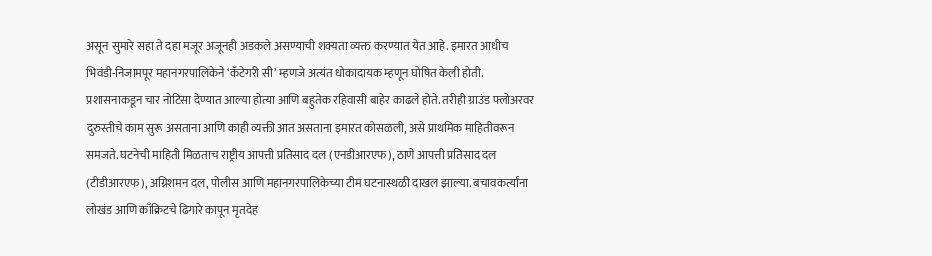असून सुमारे सहा ते दहा मजूर अजूनही अडकले असण्याची शक्यता व्यक्त करण्यात येत आहे. इमारत आधीच भिवंडी-निजामपूर महानगरपालिकेने ‘कॅटेगरी सी’ म्हणजे अत्यंत धोकादायक म्हणून घोषित केली होती. प्रशासनाकडून चार नोटिसा देण्यात आल्या होत्या आणि बहुतेक रहिवासी बाहेर काढले होते. तरीही ग्राउंड फ्लोअरवर दुरुस्तीचे काम सुरू असताना आणि काही व्यक्ती आत असताना इमारत कोसळली, असे प्राथमिक माहितीवरून समजते. घटनेची माहिती मिळताच राष्ट्रीय आपत्ती प्रतिसाद दल (एनडीआरएफ), ठाणे आपत्ती प्रतिसाद दल (टीडीआरएफ), अग्निशमन दल, पोलीस आणि महानगरपालिकेच्या टीम घटनास्थळी दाखल झाल्या. बचावकर्त्यांना लोखंड आणि काँक्रिटचे ढिगारे कापून मृतदेह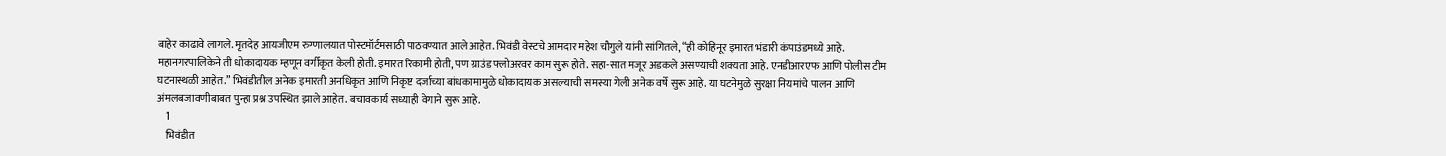बाहेर काढावे लागले. मृतदेह आयजीएम रुग्णालयात पोस्टमॉर्टमसाठी पाठवण्यात आले आहेत. भिवंडी वेस्टचे आमदार महेश चौगुले यांनी सांगितले, “ही कोहिनूर इमारत भंडारी कंपाउंडमध्ये आहे. महानगरपालिकेने ती धोकादायक म्हणून वर्गीकृत केली होती. इमारत रिकामी होती, पण ग्राउंड फ्लोअरवर काम सुरू होते. सहा-सात मजूर अडकले असण्याची शक्यता आहे. एनडीआरएफ आणि पोलीस टीम घटनास्थळी आहेत.” भिवंडीतील अनेक इमारती अनधिकृत आणि निकृष्ट दर्जाच्या बांधकामामुळे धोकादायक असल्याची समस्या गेली अनेक वर्षे सुरू आहे. या घटनेमुळे सुरक्षा नियमांचे पालन आणि अंमलबजावणीबाबत पुन्हा प्रश्न उपस्थित झाले आहेत. बचावकार्य सध्याही वेगाने सुरू आहे.
    1
    भिवंडीत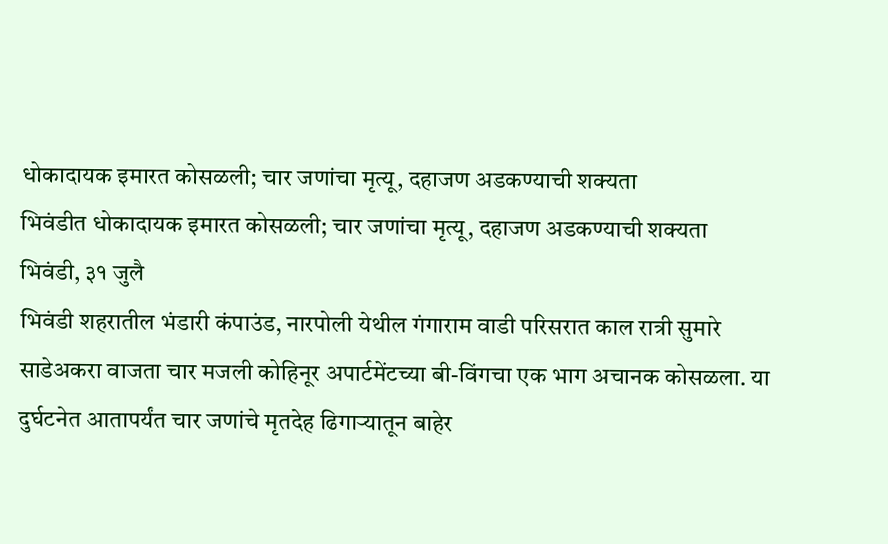धोकादायक इमारत कोसळली; चार जणांचा मृत्यू, दहाजण अडकण्याची शक्यता
भिवंडीत धोकादायक इमारत कोसळली; चार जणांचा मृत्यू, दहाजण अडकण्याची शक्यता
भिवंडी, ३१ जुलै
भिवंडी शहरातील भंडारी कंपाउंड, नारपोली येथील गंगाराम वाडी परिसरात काल रात्री सुमारे साडेअकरा वाजता चार मजली कोहिनूर अपार्टमेंटच्या बी-विंगचा एक भाग अचानक कोसळला. या दुर्घटनेत आतापर्यंत चार जणांचे मृतदेह ढिगाऱ्यातून बाहेर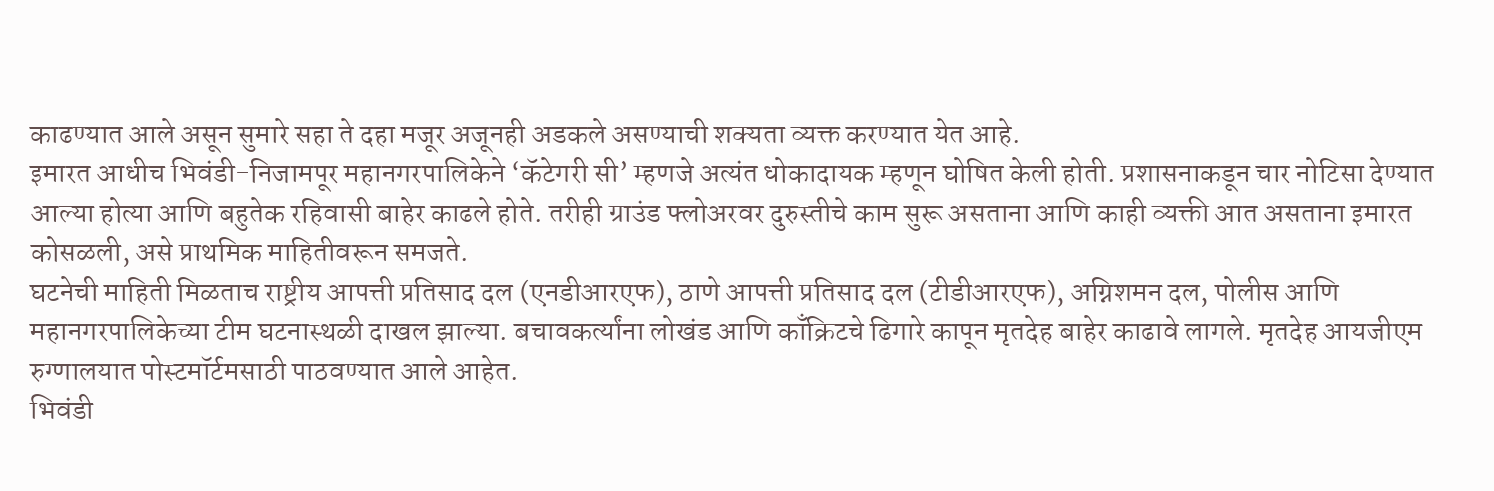काढण्यात आले असून सुमारे सहा ते दहा मजूर अजूनही अडकले असण्याची शक्यता व्यक्त करण्यात येत आहे.
इमारत आधीच भिवंडी-निजामपूर महानगरपालिकेने ‘कॅटेगरी सी’ म्हणजे अत्यंत धोकादायक म्हणून घोषित केली होती. प्रशासनाकडून चार नोटिसा देण्यात आल्या होत्या आणि बहुतेक रहिवासी बाहेर काढले होते. तरीही ग्राउंड फ्लोअरवर दुरुस्तीचे काम सुरू असताना आणि काही व्यक्ती आत असताना इमारत कोसळली, असे प्राथमिक माहितीवरून समजते.
घटनेची माहिती मिळताच राष्ट्रीय आपत्ती प्रतिसाद दल (एनडीआरएफ), ठाणे आपत्ती प्रतिसाद दल (टीडीआरएफ), अग्निशमन दल, पोलीस आणि महानगरपालिकेच्या टीम घटनास्थळी दाखल झाल्या. बचावकर्त्यांना लोखंड आणि काँक्रिटचे ढिगारे कापून मृतदेह बाहेर काढावे लागले. मृतदेह आयजीएम रुग्णालयात पोस्टमॉर्टमसाठी पाठवण्यात आले आहेत.
भिवंडी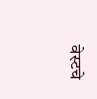वेस्टचे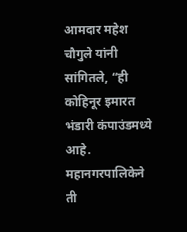आमदार महेश चौगुले यांनी सांगितले, “ही कोहिनूर इमारत भंडारी कंपाउंडमध्ये आहे. महानगरपालिकेने ती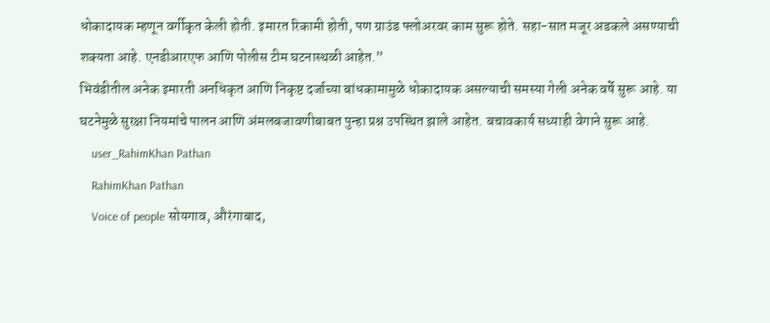धोकादायक म्हणून वर्गीकृत केली होती. इमारत रिकामी होती, पण ग्राउंड फ्लोअरवर काम सुरू होते. सहा-सात मजूर अडकले असण्याची शक्यता आहे. एनडीआरएफ आणि पोलीस टीम घटनास्थळी आहेत.”
भिवंडीतील अनेक इमारती अनधिकृत आणि निकृष्ट दर्जाच्या बांधकामामुळे धोकादायक असल्याची समस्या गेली अनेक वर्षे सुरू आहे. या घटनेमुळे सुरक्षा नियमांचे पालन आणि अंमलबजावणीबाबत पुन्हा प्रश्न उपस्थित झाले आहेत. बचावकार्य सध्याही वेगाने सुरू आहे.
    user_RahimKhan Pathan
    RahimKhan Pathan
    Voice of people सोयगाव, औरंगाबाद,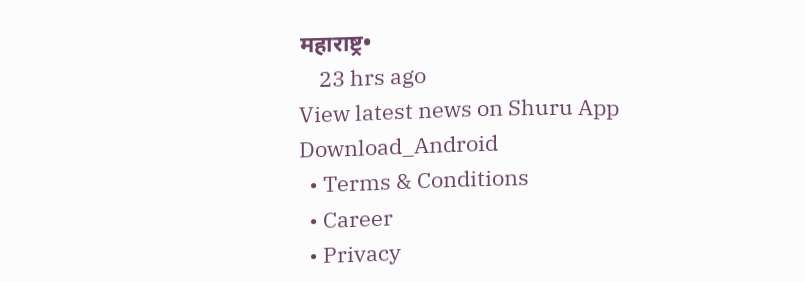महाराष्ट्र•
    23 hrs ago
View latest news on Shuru App
Download_Android
  • Terms & Conditions
  • Career
  • Privacy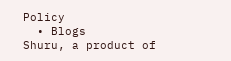Policy
  • Blogs
Shuru, a product of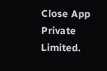Close App Private Limited.